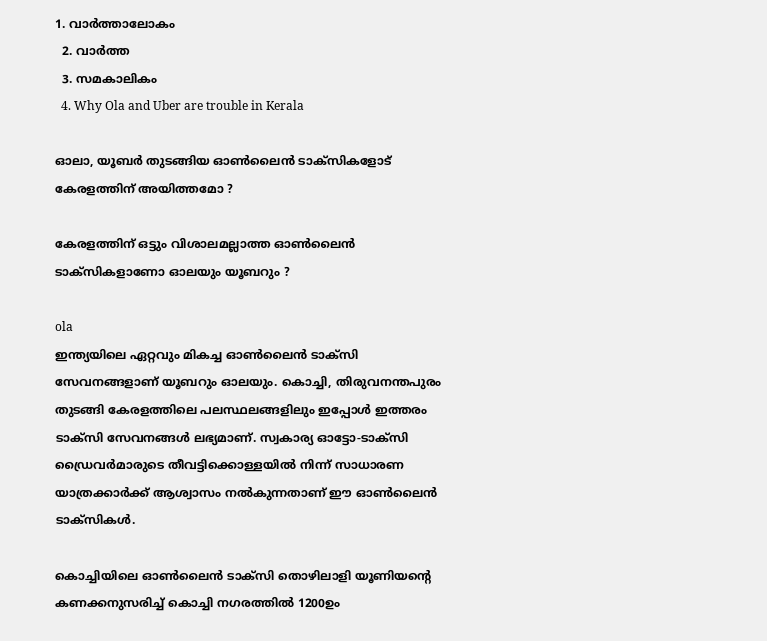1. വാര്‍ത്താലോകം
  2. വാര്‍ത്ത
  3. സമകാലികം
  4. Why Ola and Uber are trouble in Kerala

ഓലാ, യൂബർ തുടങ്ങിയ ഓണ്‍ലൈന്‍ ടാക്സികളോട് കേരളത്തിന് അയിത്തമോ ?

കേരളത്തിന് ഒട്ടും വിശാലമല്ലാത്ത ഓണ്‍ലൈന്‍ ടാക്‌സികളാണോ ഓലയും യൂബറും ?

ola
ഇന്ത്യയിലെ ഏറ്റവും മികച്ച ഓണ്‍ലൈന്‍ ടാക്‌സി സേവനങ്ങളാണ് യൂബറും ഓലയും. കൊച്ചി, തിരുവനന്തപുരം തുടങ്ങി കേരളത്തിലെ പലസ്ഥലങ്ങളിലും ഇപ്പോള്‍ ഇത്തരം ടാക്‌സി സേവനങ്ങള്‍ ലഭ്യമാണ്. സ്വകാര്യ ഓട്ടോ-ടാക്‌സി ഡ്രൈവര്‍മാരുടെ തീവട്ടിക്കൊള്ളയില്‍ നിന്ന് സാധാരണ യാത്രക്കാര്‍ക്ക് ആശ്വാസം നല്‍കുന്നതാണ് ഈ ഓണ്‍ലൈന്‍ ടാക്‌സികള്‍.

കൊച്ചിയിലെ ഓണ്‍ലൈന്‍ ടാക്‌സി തൊഴിലാളി യൂണിയന്റെ കണക്കനുസരിച്ച് കൊച്ചി നഗരത്തില്‍ 1200ഉം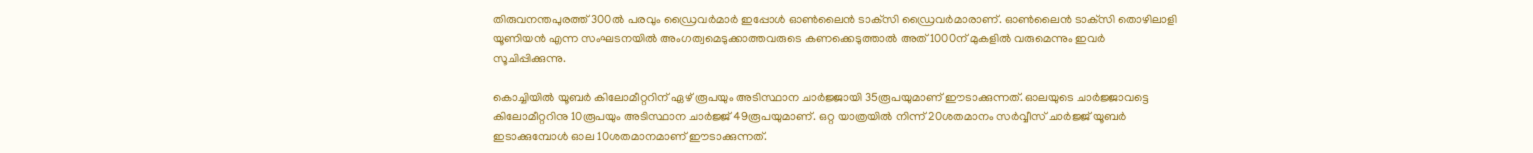തിരുവനന്തപുരത്ത് 300ല്‍ പരവും ഡ്രൈവര്‍മാര്‍ ഇപ്പോള്‍ ഓണ്‍ലൈന്‍ ടാക്‌സി ഡ്രൈവര്‍മാരാണ്. ഓണ്‍ലൈന്‍ ടാക്‌സി തൊഴിലാളി യൂണിയന്‍ എന്ന സംഘടനയില്‍ അംഗത്വമെടുക്കാത്തവരുടെ കണക്കെടുത്താല്‍ അത് 1000ന് മുകളില്‍ വരുമെന്നും ഇവര്‍ സൂചിപ്പിക്കുന്നു.

കൊച്ചിയില്‍ യൂബര്‍ കിലോമീറ്ററിന് ഏഴ് രൂപയും അടിസ്ഥാന ചാര്‍ജ്ജായി 35രൂപയുമാണ് ഈടാക്കുന്നത്. ഓലയുടെ ചാര്‍ജ്ജാവട്ടെ കിലോമീറ്ററിനു 10രൂപയും അടിസ്ഥാന ചാര്‍ജ്ജ് 49രൂപയുമാണ്. ഒറ്റ യാത്രയില്‍ നിന്ന് 20ശതമാനം സര്‍വ്വീസ് ചാര്‍ജ്ജ് യൂബര്‍ ഇടാക്കുമ്പോള്‍ ഓല 10ശതമാനമാണ് ഈടാക്കുന്നത്.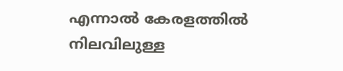എന്നാല്‍ കേരളത്തില്‍ നിലവിലുള്ള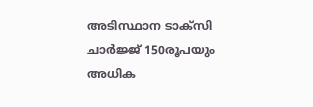അടിസ്ഥാന ടാക്‌സി ചാര്‍ജ്ജ് 150രൂപയും അധിക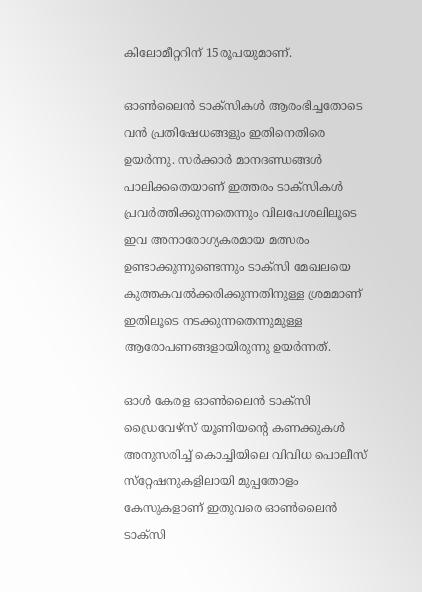കിലോമീറ്ററിന് 15രൂപയുമാണ്.

ഓണ്‍ലൈന്‍ ടാക്‌സികള്‍ ആരംഭിച്ചതോടെ വന്‍ പ്രതിഷേധങ്ങളും ഇതിനെതിരെ ഉയര്‍ന്നു. സര്‍ക്കാര്‍ മാനദണ്ഡങ്ങള്‍ പാലിക്കതെയാണ് ഇത്തരം ടാക്സികള്‍ പ്രവര്‍ത്തിക്കുന്നതെന്നും വിലപേശലിലൂടെ ഇവ അനാരോഗ്യകരമായ മത്സരം ഉണ്ടാക്കുന്നുണ്ടെന്നും ടാക്‌സി മേഖലയെ കുത്തകവല്‍ക്കരിക്കുന്നതിനുള്ള ശ്രമമാണ് ഇതിലൂടെ നടക്കുന്നതെന്നുമുള്ള ആരോപണങ്ങളായിരുന്നു ഉയര്‍ന്നത്.

ഓള്‍ കേരള ഓണ്‍ലൈന്‍ ടാക്‌സി ഡ്രൈവേഴ്‌സ് യൂണിയന്റെ കണക്കുകള്‍ അനുസരിച്ച് കൊച്ചിയിലെ വിവിധ പൊലീസ് സ്‌റ്റേഷനുകളിലായി മുപ്പതോളം കേസുകളാണ് ഇതുവരെ ഓണ്‍ലൈന്‍ ടാക്‌സി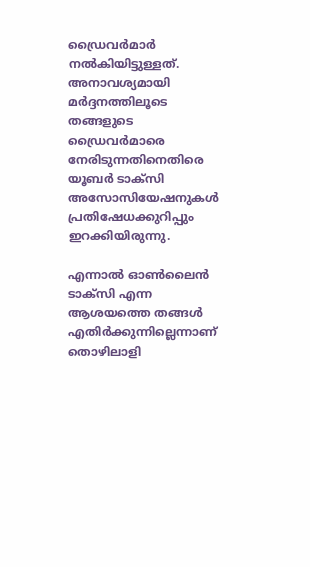ഡ്രൈവര്‍മാര്‍ നല്‍കിയിട്ടുള്ളത്. അനാവശ്യമായി മര്‍ദ്ദനത്തിലൂടെ തങ്ങളുടെ ഡ്രൈവര്‍മാരെ നേരിടുന്നതിനെതിരെ യൂബര്‍ ടാക്സി അസോസിയേഷനുകള്‍ പ്രതിഷേധക്കുറിപ്പും ഇറക്കിയിരുന്നു.

എന്നാല്‍ ഓണ്‍ലൈന്‍ ടാക്‌സി എന്ന ആശയത്തെ തങ്ങള്‍ എതിര്‍ക്കുന്നില്ലെന്നാണ് തൊഴിലാളി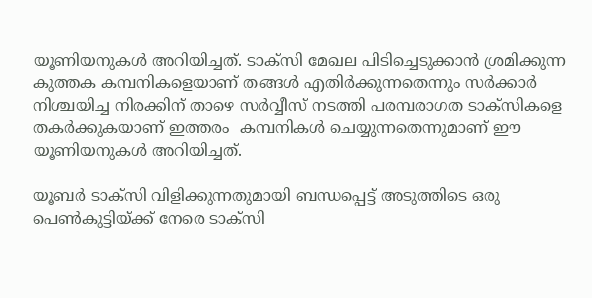യൂണിയനുകള്‍ അറിയിച്ചത്. ടാക്‌സി മേഖല പിടിച്ചെടുക്കാന്‍ ശ്രമിക്കുന്ന കുത്തക കമ്പനികളെയാണ് തങ്ങള്‍ എതിര്‍ക്കുന്നതെന്നും സര്‍ക്കാര്‍ നിശ്ചയിച്ച നിരക്കിന് താഴെ സര്‍വ്വീസ് നടത്തി പരമ്പരാഗത ടാക്‌സികളെ തകര്‍ക്കുകയാണ് ഇത്തരം  കമ്പനികള്‍ ചെയ്യുന്നതെന്നുമാണ് ഈ യൂണിയനുകള്‍ അറിയിച്ചത്.

യൂബർ ടാക്സി വിളിക്കുന്നതുമായി ബന്ധപ്പെട്ട് അടുത്തിടെ ഒരു പെൺകുട്ടിയ്ക്ക് നേരെ ടാക്സി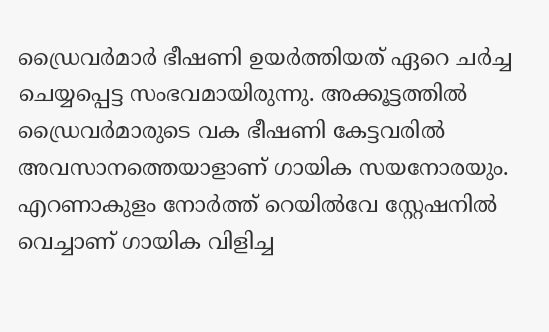ഡ്രൈവർമാർ ഭീഷണി ഉയർത്തിയത് ഏറെ ചർച്ച ചെയ്യപ്പെട്ട സംഭവമായിരുന്നു. അക്കൂട്ടത്തിൽ ഡ്രൈവർമാരുടെ വക ഭീഷണി കേട്ടവരിൽ അവസാനത്തെയാളാണ് ഗായിക സയനോരയും. എറണാകുളം നോർത്ത് റെയിൽവേ സ്റ്റേഷനിൽ വെച്ചാണ് ഗായിക വിളിച്ച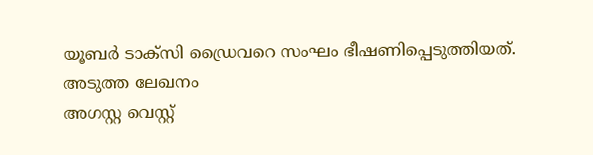യൂബർ ടാക്സി ഡ്രൈവറെ സംഘം ഭീഷണിപ്പെടുത്തിയത്.
അടുത്ത ലേഖനം
അഗസ്റ്റ വെസ്റ്റ്‌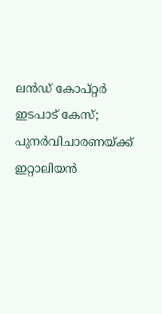ലന്‍ഡ് കോപ്‌റ്റര്‍ ഇടപാട് കേസ്; പുനര്‍വിചാരണയ്ക്ക് ഇറ്റാലിയന്‍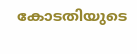കോടതിയുടെ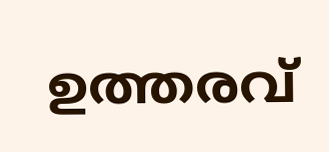ഉത്തരവ്